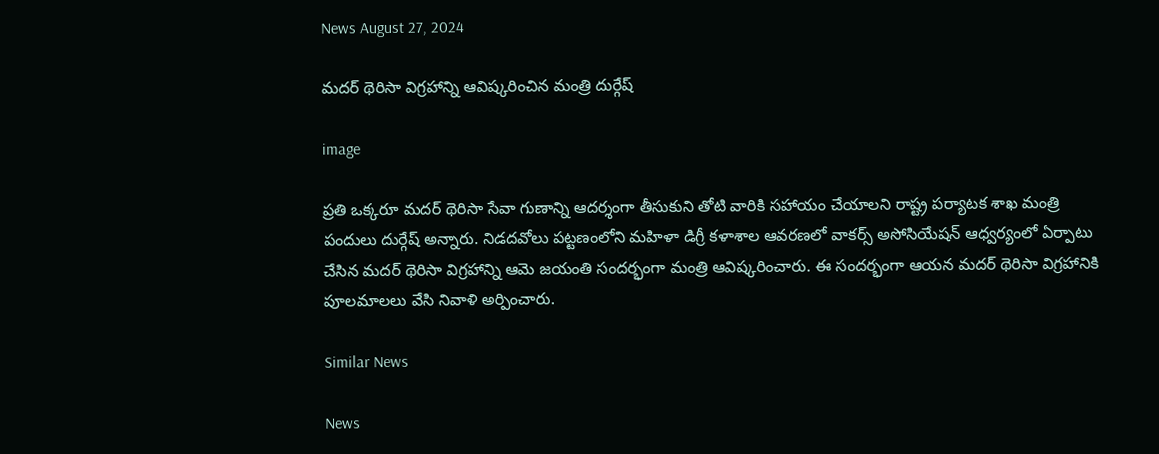News August 27, 2024

మదర్ థెరిసా విగ్రహాన్ని ఆవిష్కరించిన మంత్రి దుర్గేష్

image

ప్రతి ఒక్కరూ మదర్ థెరిసా సేవా గుణాన్ని ఆదర్శంగా తీసుకుని తోటి వారికి సహాయం చేయాలని రాష్ట్ర పర్యాటక శాఖ మంత్రి పందులు దుర్గేష్ అన్నారు. నిడదవోలు పట్టణంలోని మహిళా డిగ్రీ కళాశాల ఆవరణలో వాకర్స్ అసోసియేషన్ ఆధ్వర్యంలో ఏర్పాటు చేసిన మదర్ థెరిసా విగ్రహాన్ని ఆమె జయంతి సందర్భంగా మంత్రి ఆవిష్కరించారు. ఈ సందర్భంగా ఆయన మదర్ థెరిసా విగ్రహానికి పూలమాలలు వేసి నివాళి అర్పించారు.

Similar News

News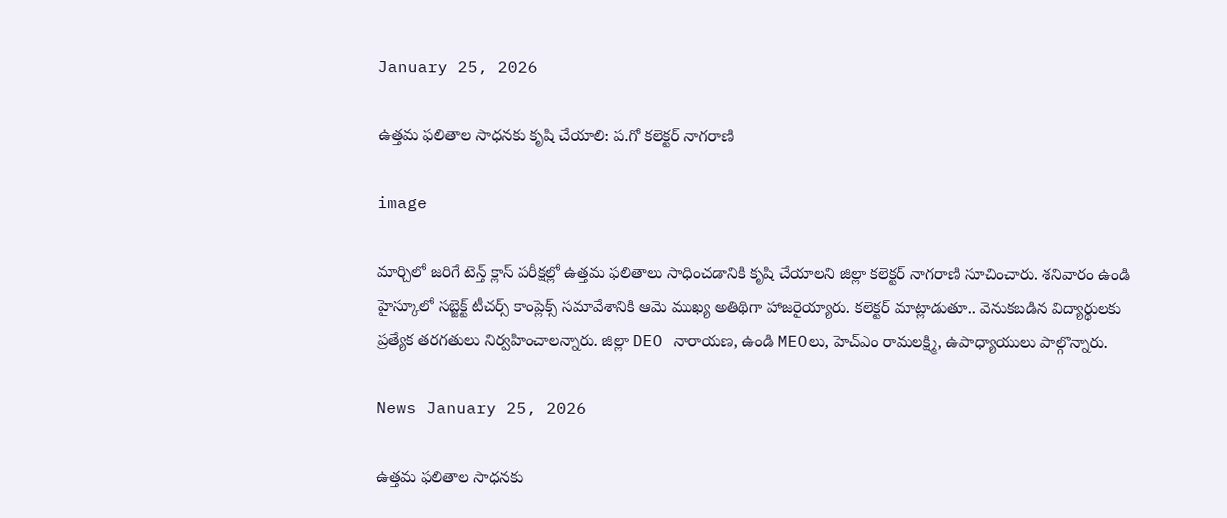January 25, 2026

ఉత్తమ ఫలితాల సాధనకు కృషి చేయాలి: ప.గో కలెక్టర్ నాగరాణి

image

మార్చిలో జరిగే టెన్త్ క్లాస్ పరీక్షల్లో ఉత్తమ ఫలితాలు సాధించడానికి కృషి చేయాలని జిల్లా కలెక్టర్ నాగరాణి సూచించారు. శనివారం ఉండి హైస్కూలో సబ్జెక్ట్ టీచర్స్ కాంప్లెక్స్ సమావేశానికి ఆమె ముఖ్య అతిథిగా హాజరైయ్యారు. కలెక్టర్ మాట్లాడుతూ.. వెనుకబడిన విద్యార్థులకు ప్రత్యేక తరగతులు నిర్వహించాలన్నారు. జిల్లా DEO నారాయణ, ఉండి MEOలు, హెచ్‌ఎం రామలక్ష్మి, ఉపాధ్యాయులు పాల్గొన్నారు.

News January 25, 2026

ఉత్తమ ఫలితాల సాధనకు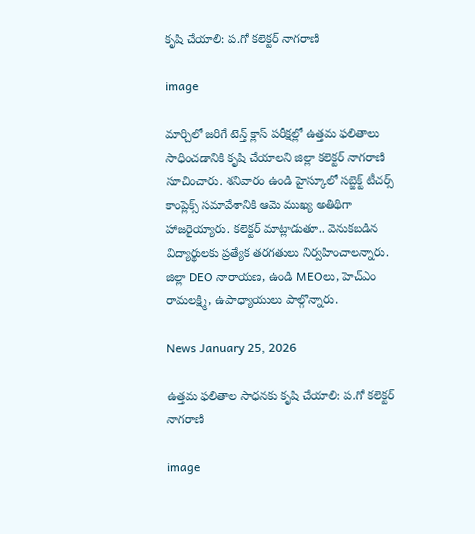కృషి చేయాలి: ప.గో కలెక్టర్ నాగరాణి

image

మార్చిలో జరిగే టెన్త్ క్లాస్ పరీక్షల్లో ఉత్తమ ఫలితాలు సాధించడానికి కృషి చేయాలని జిల్లా కలెక్టర్ నాగరాణి సూచించారు. శనివారం ఉండి హైస్కూలో సబ్జెక్ట్ టీచర్స్ కాంప్లెక్స్ సమావేశానికి ఆమె ముఖ్య అతిథిగా హాజరైయ్యారు. కలెక్టర్ మాట్లాడుతూ.. వెనుకబడిన విద్యార్థులకు ప్రత్యేక తరగతులు నిర్వహించాలన్నారు. జిల్లా DEO నారాయణ, ఉండి MEOలు, హెచ్‌ఎం రామలక్ష్మి, ఉపాధ్యాయులు పాల్గొన్నారు.

News January 25, 2026

ఉత్తమ ఫలితాల సాధనకు కృషి చేయాలి: ప.గో కలెక్టర్ నాగరాణి

image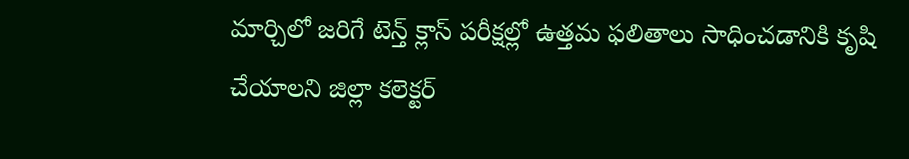మార్చిలో జరిగే టెన్త్ క్లాస్ పరీక్షల్లో ఉత్తమ ఫలితాలు సాధించడానికి కృషి చేయాలని జిల్లా కలెక్టర్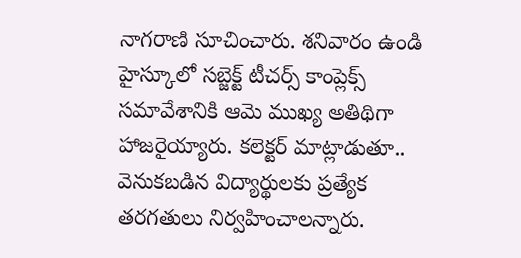నాగరాణి సూచించారు. శనివారం ఉండి హైస్కూలో సబ్జెక్ట్ టీచర్స్ కాంప్లెక్స్ సమావేశానికి ఆమె ముఖ్య అతిథిగా హాజరైయ్యారు. కలెక్టర్ మాట్లాడుతూ.. వెనుకబడిన విద్యార్థులకు ప్రత్యేక తరగతులు నిర్వహించాలన్నారు.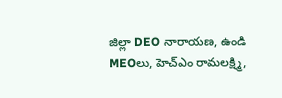జిల్లా DEO నారాయణ, ఉండి MEOలు, హెచ్‌ఎం రామలక్ష్మి,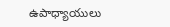ఉపాధ్యాయులు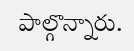పాల్గొన్నారు.